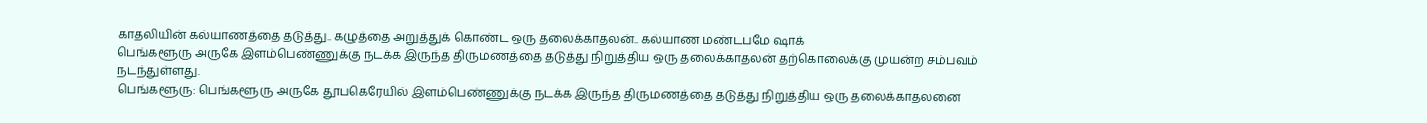காதலியின் கல்யாணத்தை தடுத்து.. கழுத்தை அறுத்துக் கொண்ட ஒரு தலைக்காதலன்.. கல்யாண மண்டபமே ஷாக்
பெங்களூரு அருகே இளம்பெண்ணுக்கு நடக்க இருந்த திருமணத்தை தடுத்து நிறுத்திய ஒரு தலைக்காதலன் தற்கொலைக்கு முயன்ற சம்பவம் நடந்துள்ளது.
பெங்களூரு: பெங்களூரு அருகே தூபகெரேயில் இளம்பெண்ணுக்கு நடக்க இருந்த திருமணத்தை தடுத்து நிறுத்திய ஒரு தலைக்காதலனை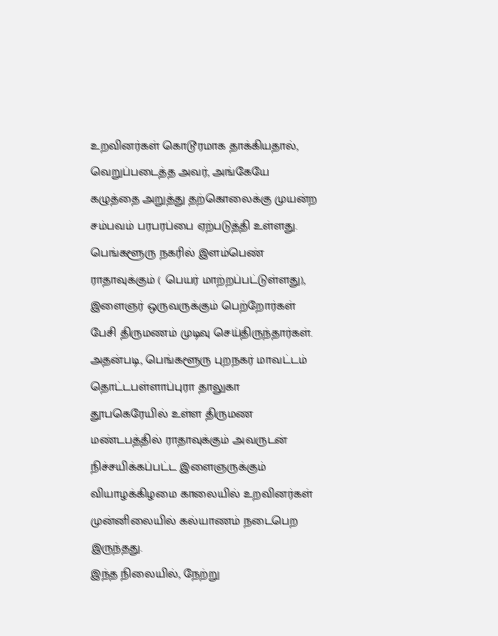உறவினர்கள் கொடூரமாக தாக்கியதால், வெறுப்படைத்த அவர், அங்கேயே கழுத்தை அறுத்து தற்கொலைக்கு முயன்ற சம்பவம் பரபரப்பை ஏற்படுத்தி உள்ளது.
பெங்களூரு நகரில் இளம்பெண் ராதாவுக்கும் ( பெயர் மாற்றப்பட்டுள்ளது), இளைஞர் ஒருவருக்கும் பெற்றோர்கள் பேசி திருமணம் முடிவு செய்திருந்தார்கள்.
அதன்படி, பெங்களூரு புறநகர் மாவட்டம் தொட்டபள்ளாப்புரா தாலுகா தூபகெரேயில் உள்ள திருமண மண்டபத்தில் ராதாவுக்கும் அவருடன் நிச்சயிக்கப்பட்ட இளைஞருக்கும் வியாழக்கிழமை காலையில் உறவினர்கள் முன்னிலையில் கல்யாணம் நடைபெற இருந்தது.
இந்த நிலையில், நேற்று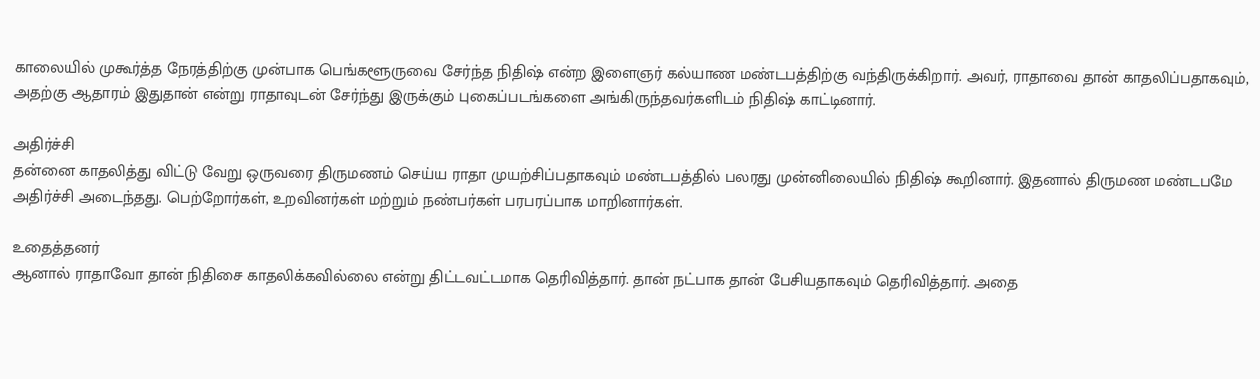காலையில் முகூர்த்த நேரத்திற்கு முன்பாக பெங்களூருவை சேர்ந்த நிதிஷ் என்ற இளைஞர் கல்யாண மண்டபத்திற்கு வந்திருக்கிறார். அவர், ராதாவை தான் காதலிப்பதாகவும், அதற்கு ஆதாரம் இதுதான் என்று ராதாவுடன் சேர்ந்து இருக்கும் புகைப்படங்களை அங்கிருந்தவர்களிடம் நிதிஷ் காட்டினார்.

அதிர்ச்சி
தன்னை காதலித்து விட்டு வேறு ஒருவரை திருமணம் செய்ய ராதா முயற்சிப்பதாகவும் மண்டபத்தில் பலரது முன்னிலையில் நிதிஷ் கூறினார். இதனால் திருமண மண்டபமே அதிர்ச்சி அடைந்தது. பெற்றோர்கள், உறவினர்கள் மற்றும் நண்பர்கள் பரபரப்பாக மாறினார்கள்.

உதைத்தனர்
ஆனால் ராதாவோ தான் நிதிசை காதலிக்கவில்லை என்று திட்டவட்டமாக தெரிவித்தார். தான் நட்பாக தான் பேசியதாகவும் தெரிவித்தார். அதை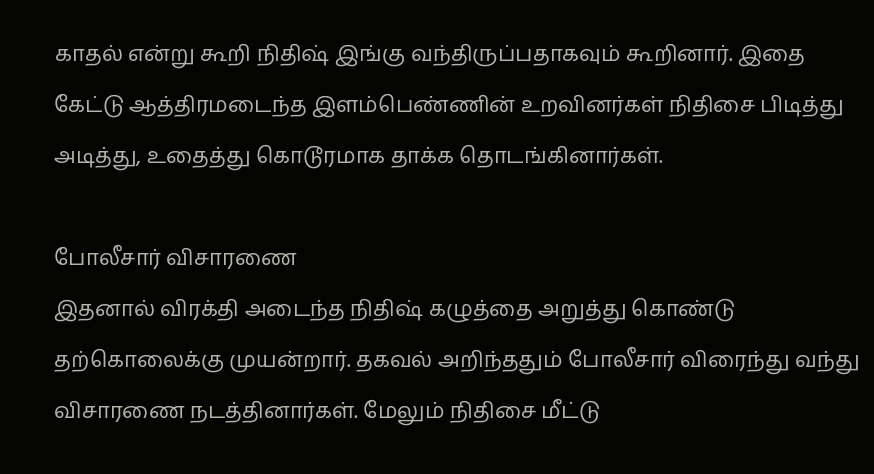காதல் என்று கூறி நிதிஷ் இங்கு வந்திருப்பதாகவும் கூறினார். இதை கேட்டு ஆத்திரமடைந்த இளம்பெண்ணின் உறவினர்கள் நிதிசை பிடித்து அடித்து, உதைத்து கொடூரமாக தாக்க தொடங்கினார்கள்.

போலீசார் விசாரணை
இதனால் விரக்தி அடைந்த நிதிஷ் கழுத்தை அறுத்து கொண்டு தற்கொலைக்கு முயன்றார். தகவல் அறிந்ததும் போலீசார் விரைந்து வந்து விசாரணை நடத்தினார்கள். மேலும் நிதிசை மீட்டு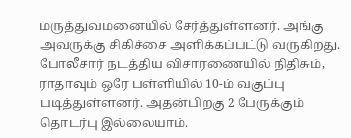மருத்துவமனையில் சேர்த்துள்ளனர். அங்கு அவருக்கு சிகிச்சை அளிக்கப்பட்டு வருகிறது. போலீசார் நடத்திய விசாரணையில் நிதிசும், ராதாவும் ஒரே பள்ளியில் 10-ம் வகுப்பு படித்துள்ளனர். அதன்பிறகு 2 பேருக்கும் தொடர்பு இல்லையாம்.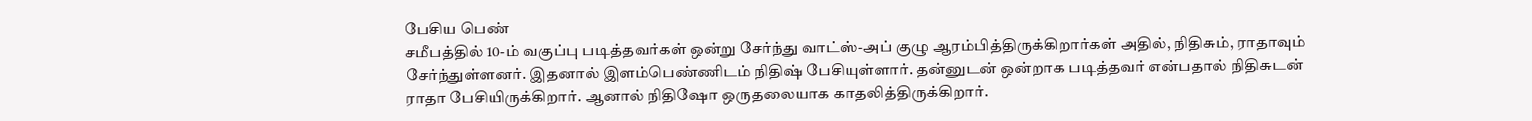பேசிய பெண்
சமீபத்தில் 10-ம் வகுப்பு படித்தவர்கள் ஒன்று சேர்ந்து வாட்ஸ்-அப் குழு ஆரம்பித்திருக்கிறார்கள் அதில், நிதிசும், ராதாவும் சேர்ந்துள்ளனர். இதனால் இளம்பெண்ணிடம் நிதிஷ் பேசியுள்ளார். தன்னுடன் ஒன்றாக படித்தவர் என்பதால் நிதிசுடன் ராதா பேசியிருக்கிறார். ஆனால் நிதிஷோ ஒருதலையாக காதலித்திருக்கிறார்.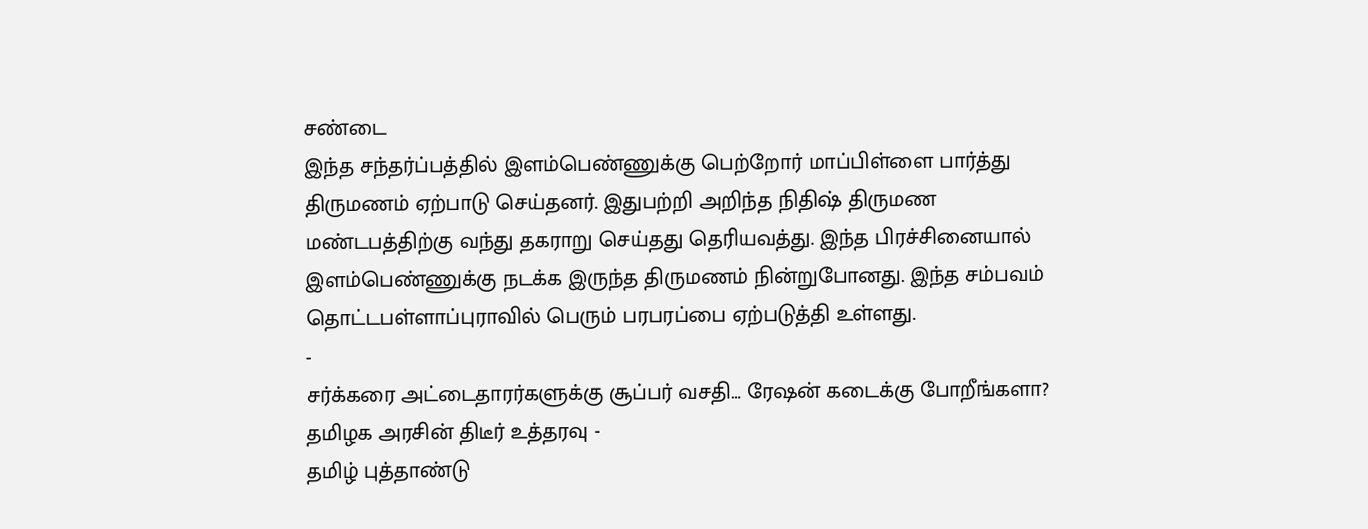சண்டை
இந்த சந்தர்ப்பத்தில் இளம்பெண்ணுக்கு பெற்றோர் மாப்பிள்ளை பார்த்து திருமணம் ஏற்பாடு செய்தனர். இதுபற்றி அறிந்த நிதிஷ் திருமண மண்டபத்திற்கு வந்து தகராறு செய்தது தெரியவத்து. இந்த பிரச்சினையால் இளம்பெண்ணுக்கு நடக்க இருந்த திருமணம் நின்றுபோனது. இந்த சம்பவம் தொட்டபள்ளாப்புராவில் பெரும் பரபரப்பை ஏற்படுத்தி உள்ளது.
-
சர்க்கரை அட்டைதாரர்களுக்கு சூப்பர் வசதி… ரேஷன் கடைக்கு போறீங்களா? தமிழக அரசின் திடீர் உத்தரவு -
தமிழ் புத்தாண்டு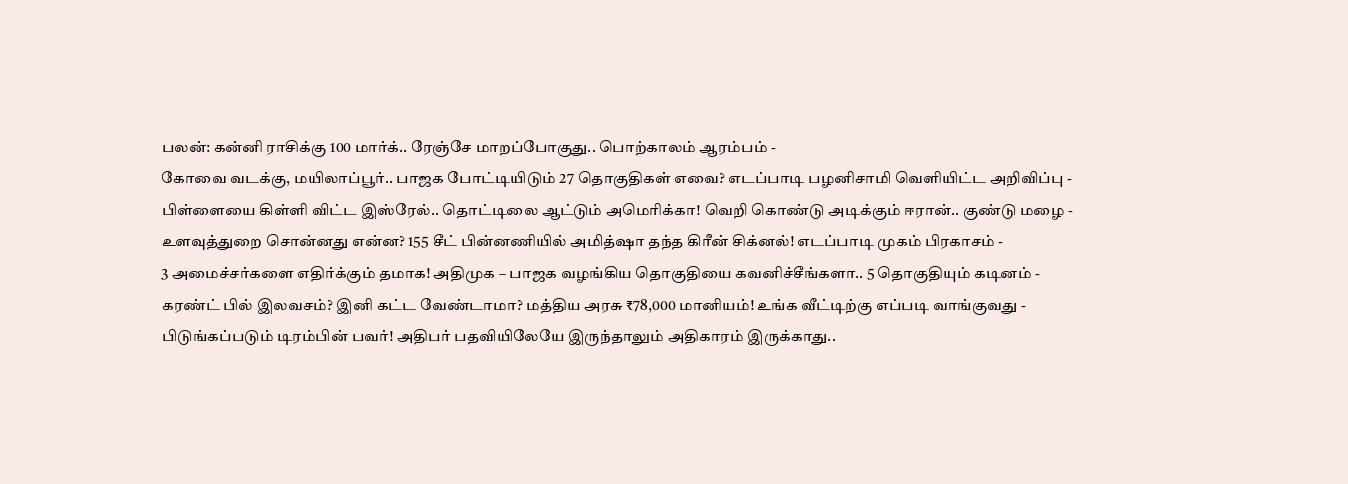பலன்: கன்னி ராசிக்கு 100 மார்க்.. ரேஞ்சே மாறப்போகுது.. பொற்காலம் ஆரம்பம் -
கோவை வடக்கு, மயிலாப்பூர்.. பாஜக போட்டியிடும் 27 தொகுதிகள் எவை? எடப்பாடி பழனிசாமி வெளியிட்ட அறிவிப்பு -
பிள்ளையை கிள்ளி விட்ட இஸ்ரேல்.. தொட்டிலை ஆட்டும் அமெரிக்கா! வெறி கொண்டு அடிக்கும் ஈரான்.. குண்டு மழை -
உளவுத்துறை சொன்னது என்ன? 155 சீட் பின்னணியில் அமித்ஷா தந்த கிரீன் சிக்னல்! எடப்பாடி முகம் பிரகாசம் -
3 அமைச்சர்களை எதிர்க்கும் தமாக! அதிமுக – பாஜக வழங்கிய தொகுதியை கவனிச்சீங்களா.. 5 தொகுதியும் கடினம் -
கரண்ட் பில் இலவசம்? இனி கட்ட வேண்டாமா? மத்திய அரசு ₹78,000 மானியம்! உங்க வீட்டிற்கு எப்படி வாங்குவது -
பிடுங்கப்படும் டிரம்பின் பவர்! அதிபர் பதவியிலேயே இருந்தாலும் அதிகாரம் இருக்காது..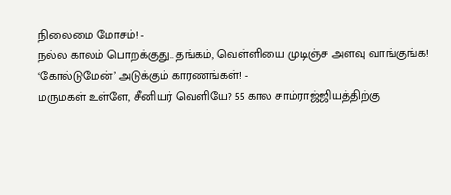நிலைமை மோசம்! -
நல்ல காலம் பொறக்குது.. தங்கம், வெள்ளியை முடிஞ்ச அளவு வாங்குங்க! ‘கோல்டுமேன்’ அடுக்கும் காரணங்கள்! -
மருமகள் உள்ளே, சீனியர் வெளியே? 55 கால சாம்ராஜ்ஜியத்திற்கு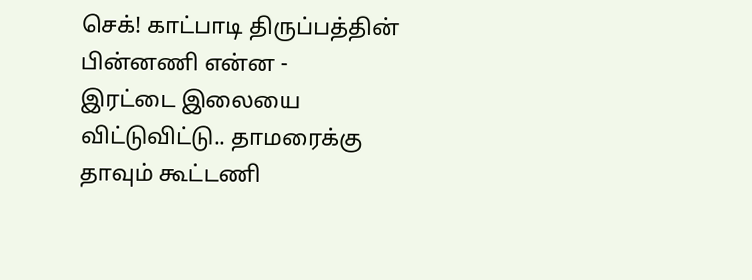செக்! காட்பாடி திருப்பத்தின் பின்னணி என்ன -
இரட்டை இலையை விட்டுவிட்டு.. தாமரைக்கு தாவும் கூட்டணி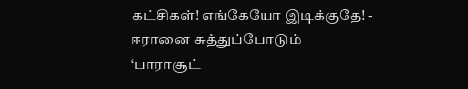கட்சிகள்! எங்கேயோ இடிக்குதே! -
ஈரானை சுத்துப்போடும் ‘பாராசூட்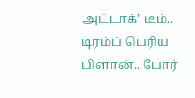அட்டாக்’ டீம்.. டிரம்ப் பெரிய பிளான்.. போர்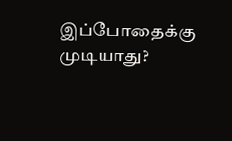இப்போதைக்கு முடியாது?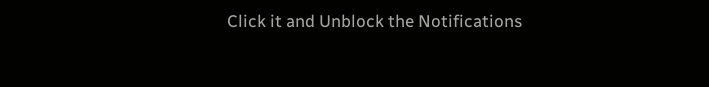Click it and Unblock the Notifications